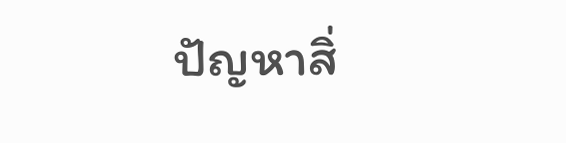ปัญหาสิ่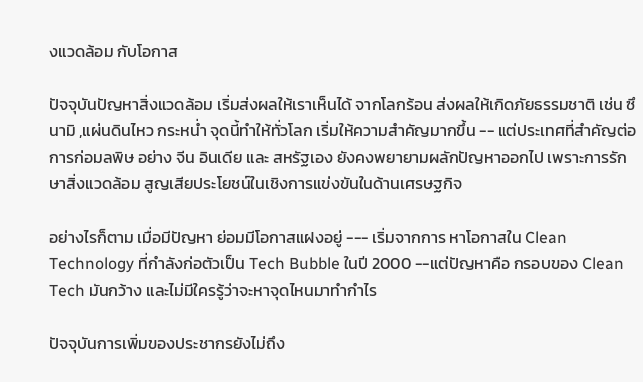งแวดล้อม กับโอกาส

ปัจจุบันปัญหาสิ่งแวดล้อม เริ่มส่งผลให้เราเห็นได้ จากโลกร้อน ส่งผลให้เกิดภัยธรรมชาติ เช่น ซึนามิ ,แผ่นดินไหว กระหน่ำ จุดนี้ทำให้ทั่วโลก เริ่มให้ความสำคัญมากขึ้น -- แต่ประเทศที่สำคัญต่อ การก่อมลพิษ อย่าง จีน อินเดีย และ สหรัฐเอง ยังคงพยายามผลักปัญหาออกไป เพราะการรักษาสิ่งแวดล้อม สูญเสียประโยชน์ในเชิงการแข่งขันในด้านเศรษฐกิจ

อย่างไรก็ตาม เมื่อมีปัญหา ย่อมมีโอกาสแฝงอยู่ --- เริ่มจากการ หาโอกาสใน Clean Technology ที่กำลังก่อตัวเป็น Tech Bubble ในปี 2000 --แต่ปัญหาคือ กรอบของ Clean Tech มันกว้าง และไม่มีใครรู้ว่าจะหาจุดไหนมาทำกำไร

ปัจจุบันการเพิ่มของประชากรยังไม่ถึง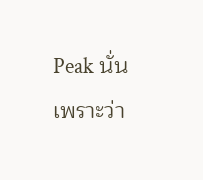Peak นั่นเพราะว่า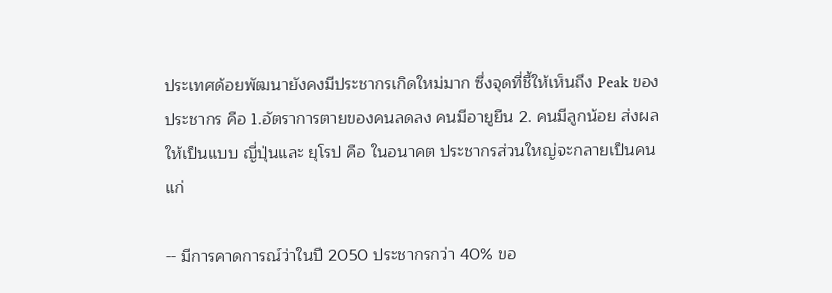ประเทศด้อยพัฒนายังคงมีประชากรเกิดใหม่มาก ซึ่งจุดที่ชี้ให้เห็นถึง Peak ของประชากร คือ 1.อัตราการตายของคนลดลง คนมีอายูยืน 2. คนมีลูกน้อย ส่งผลให้เป็นแบบ ญี่ปุ่นและ ยุโรป คือ ในอนาคต ประชากรส่วนใหญ่จะกลายเป็นคนแก่

-- มีการคาดการณ์ว่าในปี 2050 ประชากรกว่า 40% ขอ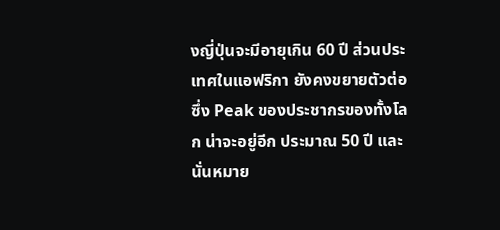งญี่ปุ่นจะมีอายุเกิน 60 ปี ส่วนประเทศในแอฟริกา ยังคงขยายตัวต่อ ซึ่ง Peak ของประชากรของทั้งโลก น่าจะอยู่อีก ประมาณ 50 ปี และนั่นหมาย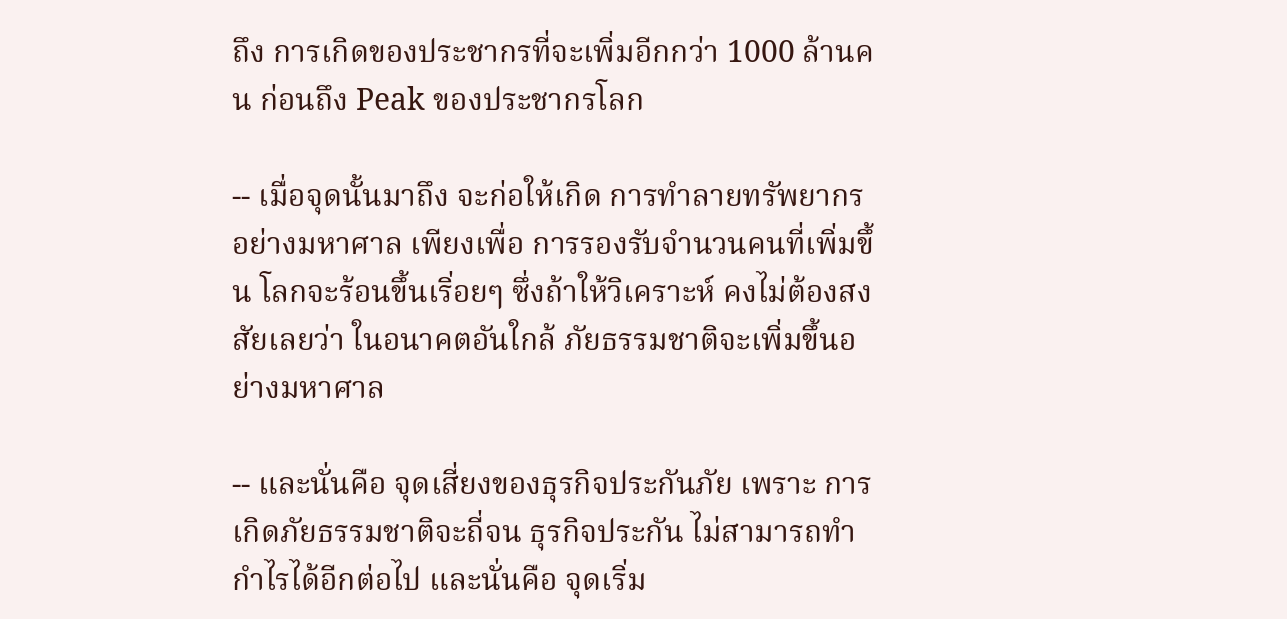ถึง การเกิดของประชากรที่จะเพิ่มอีกกว่า 1000 ล้านคน ก่อนถึง Peak ของประชากรโลก

-- เมื่อจุดนั้นมาถึง จะก่อให้เกิด การทำลายทรัพยากร อย่างมหาศาล เพียงเพื่อ การรองรับจำนวนคนที่เพิ่มขึ้น โลกจะร้อนขึ้นเริ่อยๆ ซึ่งถ้าให้วิเคราะห์ คงไม่ต้องสงสัยเลยว่า ในอนาคตอันใกล้ ภัยธรรมชาติจะเพิ่มขึ้นอย่างมหาศาล

-- และนั่นคือ จุดเสี่ยงของธุรกิจประกันภัย เพราะ การเกิดภัยธรรมชาติจะถี่จน ธุรกิจประกัน ไม่สามารถทำกำไรได้อีกต่อไป และนั่นคือ จุดเริ่ม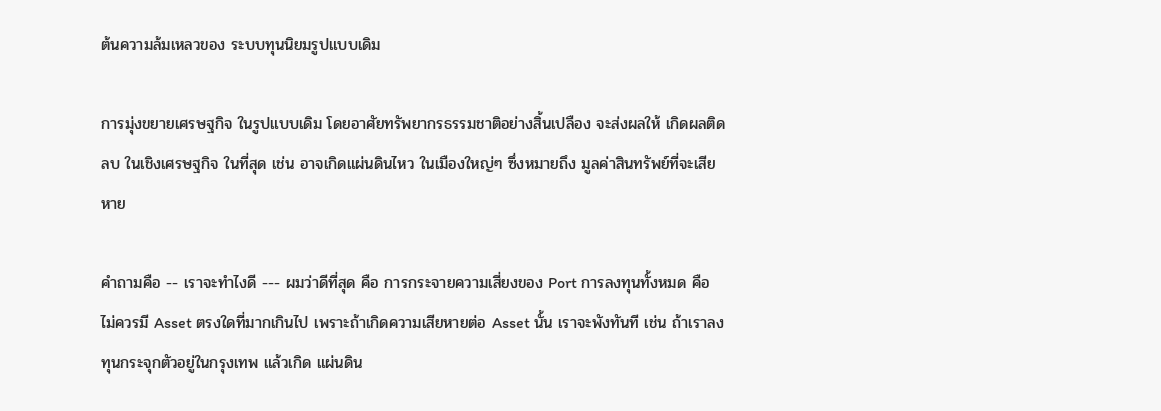ต้นความล้มเหลวของ ระบบทุนนิยมรูปแบบเดิม

การมุ่งขยายเศรษฐกิจ ในรูปแบบเดิม โดยอาศัยทรัพยากรธรรมชาติอย่างสิ้นเปลือง จะส่งผลให้ เกิดผลติดลบ ในเชิงเศรษฐกิจ ในที่สุด เช่น อาจเกิดแผ่นดินไหว ในเมืองใหญ่ๆ ซึ่งหมายถึง มูลค่าสินทรัพย์ที่จะเสียหาย

คำถามคือ -- เราจะทำไงดี --- ผมว่าดีที่สุด คือ การกระจายความเสี่ยงของ Port การลงทุนทั้งหมด คือ ไม่ควรมี Asset ตรงใดที่มากเกินไป เพราะถ้าเกิดความเสียหายต่อ Asset นั้น เราจะพังทันที เช่น ถ้าเราลงทุนกระจุกตัวอยู่ในกรุงเทพ แล้วเกิด แผ่นดิน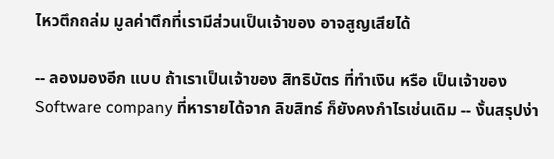ไหวตึกถล่ม มูลค่าตึกที่เรามีส่วนเป็นเจ้าของ อาจสูญเสียได้

-- ลองมองอีก แบบ ถ้าเราเป็นเจ้าของ สิทธิบัตร ที่ทำเงิน หรือ เป็นเจ้าของ Software company ที่หารายได้จาก ลิขสิทธ์ ก็ยังคงกำไรเช่นเดิม -- งั้นสรุปง่า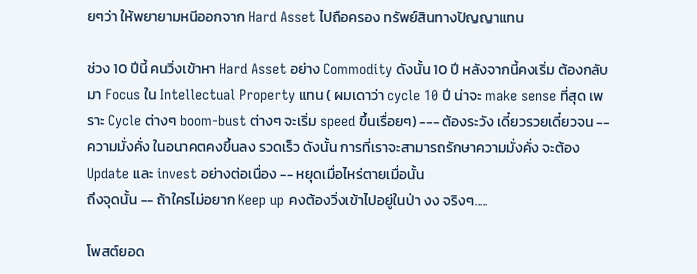ยๆว่า ให้พยายามหนีออกจาก Hard Asset ไปถือครอง ทรัพย์สินทางปัญญาแทน

ช่วง 10 ปีนี้ คนวิ่งเข้าหา Hard Asset อย่าง Commodity ดังนั้น 10 ปี หลังจากนี้คงเริ่ม ต้องกลับมา Focus ใน Intellectual Property แทน ( ผมเดาว่า cycle 10 ปี น่าจะ make sense ที่สุด เพราะ Cycle ต่างๆ boom-bust ต่างๆ จะเริ่ม speed ขึ้นเรื่อยๆ) --- ต้องระวัง เดี๋ยวรวยเดี๋ยวจน -- ความมั่งคั่ง ในอนาคตคงขึ้นลง รวดเร็ว ดังนั้น การที่เราจะสามารถรักษาความมั่งคั่ง จะต้อง Update และ invest อย่างต่อเนื่อง -- หยุดเมื่อไหร่ตายเมื่อนั้น
ถึงจุดนั้น -- ถ้าใครไม่อยาก Keep up คงต้องวิ่งเข้าไปอยู่ในป่า งง จริงๆ.....

โพสต์ยอด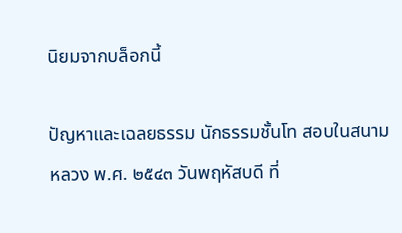นิยมจากบล็อกนี้

ปัญหาและเฉลยธรรม นักธรรมชั้นโท สอบในสนามหลวง พ.ศ. ๒๕๔๓ วันพฤหัสบดี ที่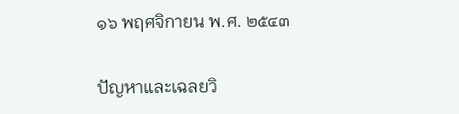๑๖ พฤศจิกายน พ.ศ. ๒๕๔๓

ปัญหาและเฉลยวิ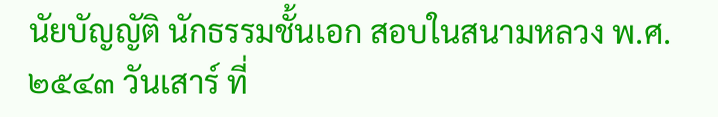นัยบัญญัติ นักธรรมชั้นเอก สอบในสนามหลวง พ.ศ. ๒๕๔๓ วันเสาร์ ที่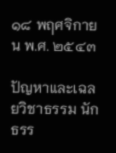๑๘ พฤศจิกายน พ.ศ. ๒๕๔๓

ปัญหาและเฉลยวิชาธรรม นักธรร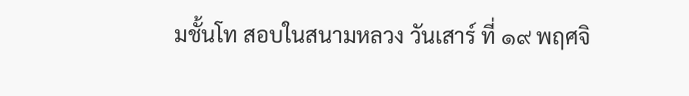มชั้นโท สอบในสนามหลวง วันเสาร์ ที่ ๑๙ พฤศจิ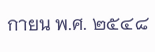กายน พ.ศ. ๒๕๔๘